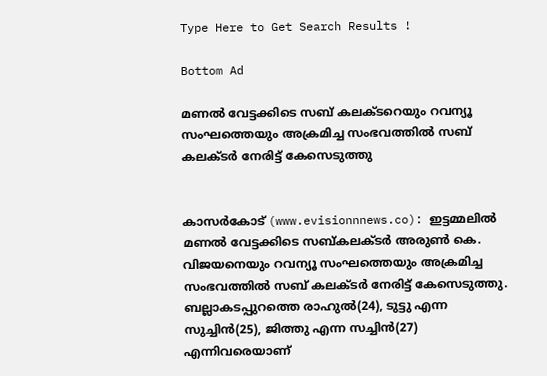Type Here to Get Search Results !

Bottom Ad

മണല്‍ വേട്ടക്കിടെ സബ് കലക്ടറെയും റവന്യൂ സംഘത്തെയും അക്രമിച്ച സംഭവത്തില്‍ സബ് കലക്ടര്‍ നേരിട്ട് കേസെടുത്തു


കാസര്‍കോട് (www.evisionnnews.co): ഇട്ടമ്മലില്‍ മണല്‍ വേട്ടക്കിടെ സബ്കലക്ടര്‍ അരുണ്‍ കെ. വിജയനെയും റവന്യൂ സംഘത്തെയും അക്രമിച്ച സംഭവത്തില്‍ സബ് കലക്ടര്‍ നേരിട്ട് കേസെടുത്തു. ബല്ലാകടപ്പുറത്തെ രാഹുല്‍(24), ടുട്ടു എന്ന സുച്ചിന്‍(25), ജിത്തു എന്ന സച്ചിന്‍(27) എന്നിവരെയാണ്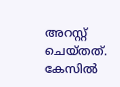അറസ്റ്റ് ചെയ്തത്. കേസില്‍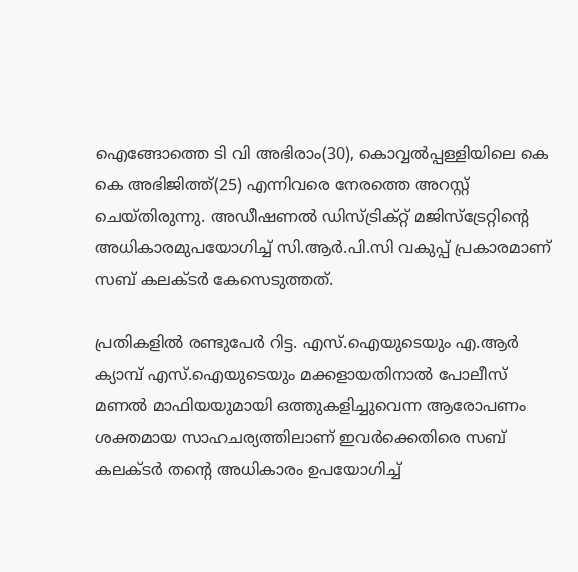ഐങ്ങോത്തെ ടി വി അഭിരാം(30), കൊവ്വല്‍പ്പള്ളിയിലെ കെ കെ അഭിജിത്ത്(25) എന്നിവരെ നേരത്തെ അറസ്റ്റ് ചെയ്തിരുന്നു. അഡീഷണല്‍ ഡിസ്ട്രിക്റ്റ് മജിസ്‌ട്രേറ്റിന്റെ അധികാരമുപയോഗിച്ച് സി.ആര്‍.പി.സി വകുപ്പ് പ്രകാരമാണ് സബ് കലക്ടര്‍ കേസെടുത്തത്.

പ്രതികളില്‍ രണ്ടുപേര്‍ റിട്ട. എസ്.ഐയുടെയും എ.ആര്‍ ക്യാമ്പ് എസ്.ഐയുടെയും മക്കളായതിനാല്‍ പോലീസ് മണല്‍ മാഫിയയുമായി ഒത്തുകളിച്ചുവെന്ന ആരോപണം ശക്തമായ സാഹചര്യത്തിലാണ് ഇവര്‍ക്കെതിരെ സബ് കലക്ടര്‍ തന്റെ അധികാരം ഉപയോഗിച്ച്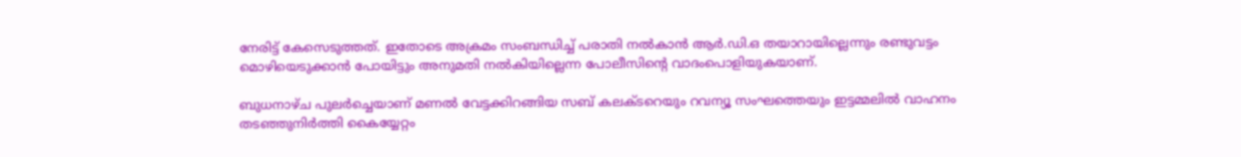നേരിട്ട് കേസെടുത്തത്. ഇതോടെ അക്രമം സംബന്ധിച്ച് പരാതി നല്‍കാന്‍ ആര്‍.ഡി.ഒ തയാറായില്ലെന്നും രണ്ടുവട്ടം മൊഴിയെടുക്കാന്‍ പോയിട്ടും അനുമതി നല്‍കിയില്ലെന്ന പോലീസിന്റെ വാദംപൊളിയുകയാണ്.

ബുധനാഴ്ച പുലര്‍ച്ചെയാണ് മണല്‍ വേട്ടക്കിറങ്ങിയ സബ് കലക്ടറെയും റവന്യൂ സംഘത്തെയും ഇട്ടമ്മലില്‍ വാഹനം തടഞ്ഞുനിര്‍ത്തി കൈയ്യേറ്റം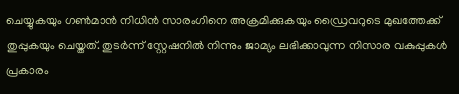ചെയ്യുകയും ഗണ്‍മാന്‍ നിധിന്‍ സാരംഗിനെ അക്രമിക്കുകയും ഡ്രൈവറുടെ മുഖത്തേക്ക് തുപ്പുകയും ചെയ്തത്. തുടര്‍ന്ന് സ്റ്റേഷനില്‍ നിന്നും ജാമ്യം ലഭിക്കാവുന്ന നിസാര വകുപ്പുകള്‍ പ്രകാരം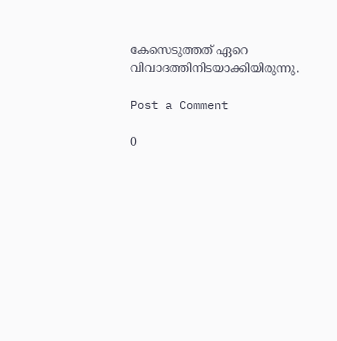കേസെടുത്തത് ഏറെ വിവാദത്തിനിടയാക്കിയിരുന്നു.

Post a Comment

0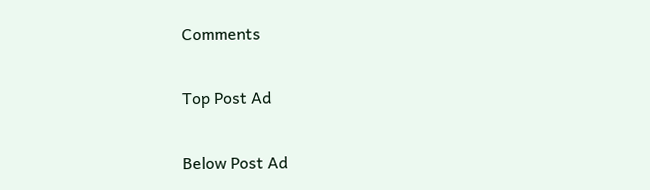Comments

Top Post Ad

Below Post Ad